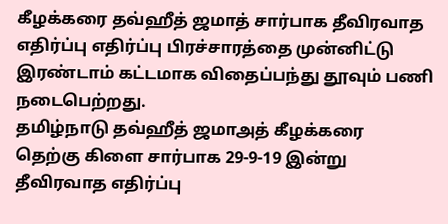கீழக்கரை தவ்ஹீத் ஜமாத் சார்பாக தீவிரவாத எதிர்ப்பு எதிர்ப்பு பிரச்சாரத்தை முன்னிட்டு இரண்டாம் கட்டமாக விதைப்பந்து தூவும் பணி நடைபெற்றது.
தமிழ்நாடு தவ்ஹீத் ஜமாஅத் கீழக்கரை தெற்கு கிளை சார்பாக 29-9-19 இன்று தீவிரவாத எதிர்ப்பு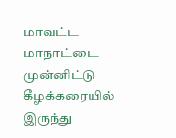மாவட்ட மாநாட்டை முன்னிட்டு கீழக்கரையில் இருந்து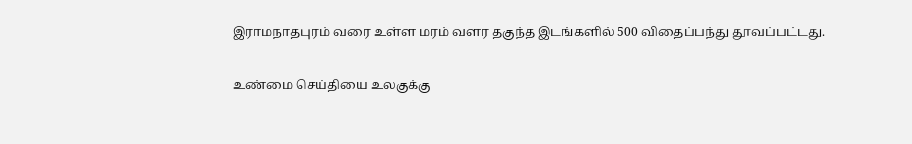இராமநாதபுரம் வரை உள்ள மரம் வளர தகுந்த இடங்களில் 500 விதைப்பந்து தூவப்பட்டது.

உண்மை செய்தியை உலகுக்கு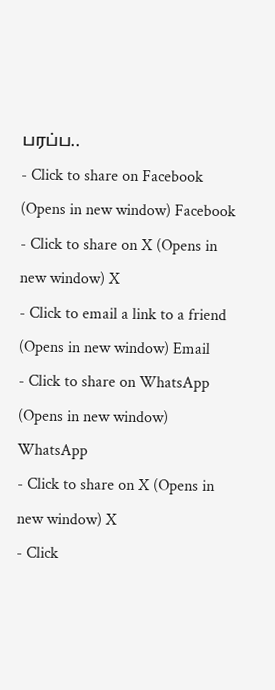பரப்ப..
- Click to share on Facebook (Opens in new window) Facebook
- Click to share on X (Opens in new window) X
- Click to email a link to a friend (Opens in new window) Email
- Click to share on WhatsApp (Opens in new window) WhatsApp
- Click to share on X (Opens in new window) X
- Click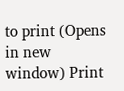to print (Opens in new window) Print